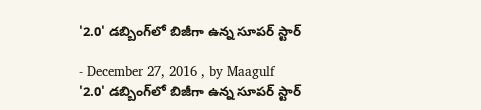'2.0' డబ్బింగ్‌లో బిజీగా ఉన్న సూపర్ స్టార్

- December 27, 2016 , by Maagulf
'2.0' డబ్బింగ్‌లో బిజీగా ఉన్న సూపర్ స్టార్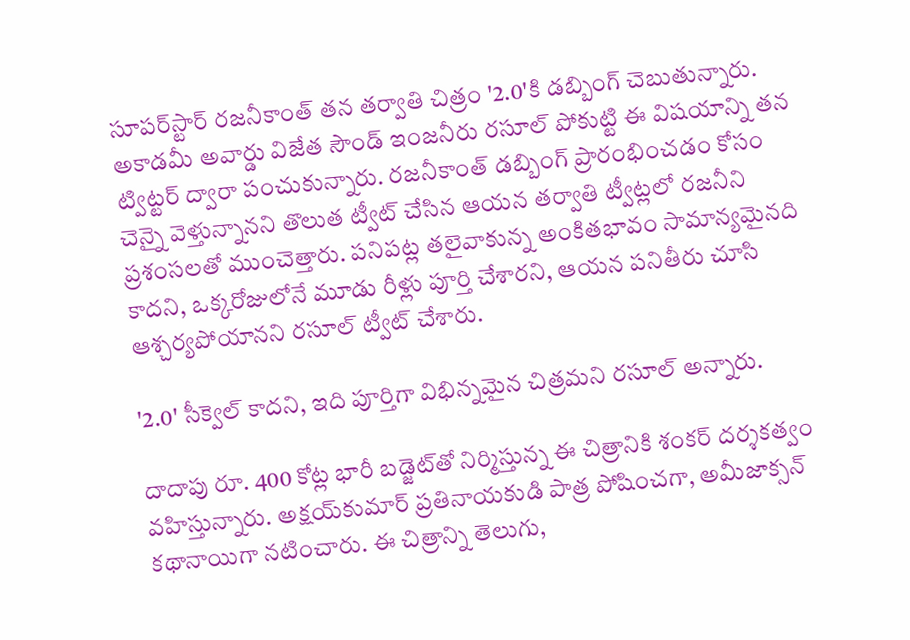సూపర్‌స్టార్‌ రజనీకాంత్‌ తన తర్వాతి చిత్రం '2.0'కి డబ్బింగ్‌ చెబుతున్నారు. అకాడమీ అవార్డు విజేత సౌండ్‌ ఇంజనీరు రసూల్‌ పోకుట్టి ఈ విషయాన్ని తన ట్విట్టర్‌ ద్వారా పంచుకున్నారు. రజనీకాంత్‌ డబ్బింగ్‌ ప్రారంభించడం కోసం చెన్నై వెళ్తున్నానని తొలుత ట్వీట్‌ చేసిన ఆయన తర్వాతి ట్వీట్లలో రజనీని ప్రశంసలతో ముంచెత్తారు. పనిపట్ల తలైవాకున్న అంకితభావం సామాన్యమైనది కాదని, ఒక్కరోజులోనే మూడు రీళ్లు పూర్తి చేశారని, ఆయన పనితీరు చూసి ఆశ్చర్యపోయానని రసూల్‌ ట్వీట్‌ చేశారు.

'2.0' సీక్వెల్‌ కాదని, ఇది పూర్తిగా విభిన్నమైన చిత్రమని రసూల్‌ అన్నారు.

దాదాపు రూ. 400 కోట్ల భారీ బడ్జెట్‌తో నిర్మిస్తున్న ఈ చిత్రానికి శంకర్‌ దర్శకత్వం వహిస్తున్నారు. అక్షయ్‌కుమార్‌ ప్రతినాయకుడి పాత్ర పోషించగా, అమీజాక్సన్‌ కథానాయిగా నటించారు. ఈ చిత్రాన్ని తెలుగు,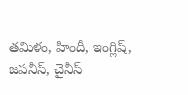తమిళం, హిందీ, ఇంగ్లిష్‌, జపనీస్‌, చైనీస్‌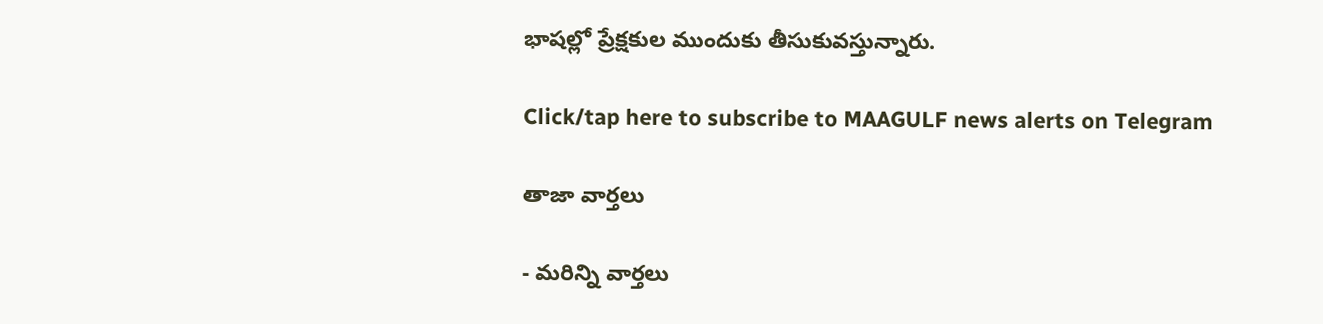భాషల్లో ప్రేక్షకుల ముందుకు తీసుకువస్తున్నారు.

Click/tap here to subscribe to MAAGULF news alerts on Telegram

తాజా వార్తలు

- మరిన్ని వార్తలు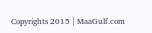Copyrights 2015 | MaaGulf.com